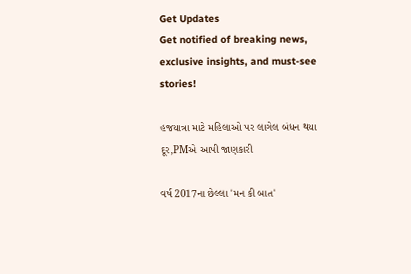Get Updates
Get notified of breaking news, exclusive insights, and must-see stories!

હજયાત્રા માટે મહિલાઓ પર લાગેલ બંધન થયા દૂર,PMએ આપી જાણકારી

વર્ષ 2017ના છેલ્લા 'મન કી બાત'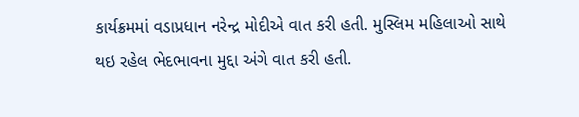કાર્યક્રમમાં વડાપ્રધાન નરેન્દ્ર મોદીએ વાત કરી હતી. મુસ્લિમ મહિલાઓ સાથે થઇ રહેલ ભેદભાવના મુદ્દા અંગે વાત કરી હતી.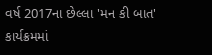વર્ષ 2017ના છેલ્લા 'મન કી બાત' કાર્યક્રમમાં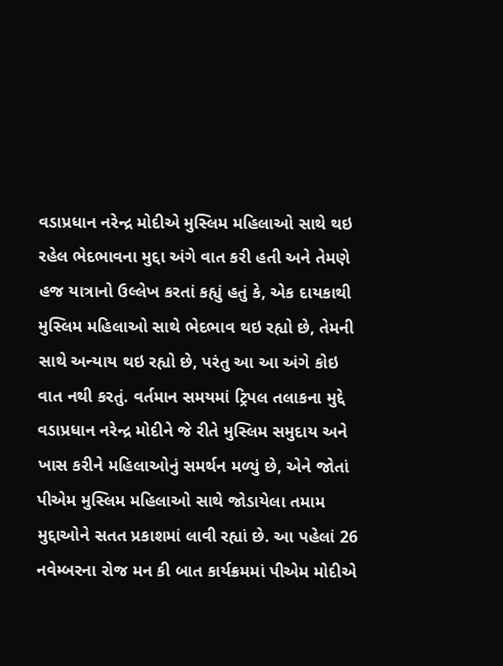વડાપ્રધાન નરેન્દ્ર મોદીએ મુસ્લિમ મહિલાઓ સાથે થઇ રહેલ ભેદભાવના મુદ્દા અંગે વાત કરી હતી અને તેમણે હજ યાત્રાનો ઉલ્લેખ કરતાં કહ્યું હતું કે, એક દાયકાથી મુસ્લિમ મહિલાઓ સાથે ભેદભાવ થઇ રહ્યો છે, તેમની સાથે અન્યાય થઇ રહ્યો છે, પરંતુ આ આ અંગે કોઇ વાત નથી કરતું. વર્તમાન સમયમાં ટ્રિપલ તલાકના મુદ્દે વડાપ્રધાન નરેન્દ્ર મોદીને જે રીતે મુસ્લિમ સમુદાય અને ખાસ કરીને મહિલાઓનું સમર્થન મળ્યું છે, એને જોતાં પીએમ મુસ્લિમ મહિલાઓ સાથે જોડાયેલા તમામ મુદ્દાઓને સતત પ્રકાશમાં લાવી રહ્યાં છે. આ પહેલાં 26 નવેમ્બરના રોજ મન કી બાત કાર્યક્રમમાં પીએમ મોદીએ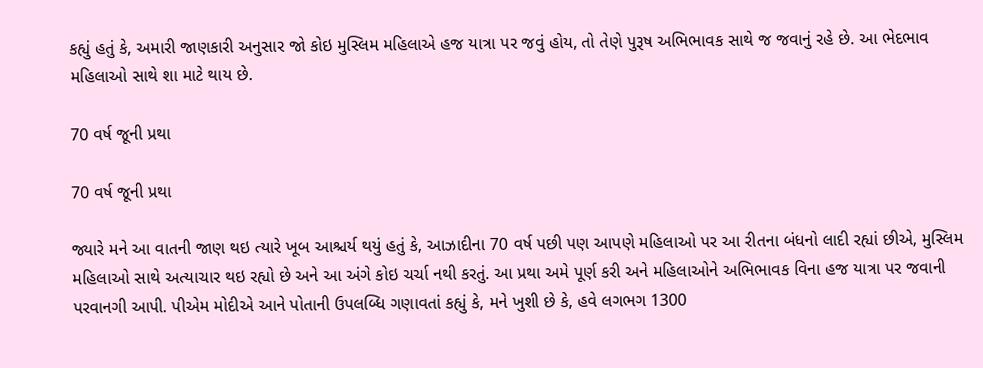કહ્યું હતું કે, અમારી જાણકારી અનુસાર જો કોઇ મુસ્લિમ મહિલાએ હજ યાત્રા પર જવું હોય, તો તેણે પુરૂષ અભિભાવક સાથે જ જવાનું રહે છે. આ ભેદભાવ મહિલાઓ સાથે શા માટે થાય છે.

70 વર્ષ જૂની પ્રથા

70 વર્ષ જૂની પ્રથા

જ્યારે મને આ વાતની જાણ થઇ ત્યારે ખૂબ આશ્ચર્ય થયું હતું કે, આઝાદીના 70 વર્ષ પછી પણ આપણે મહિલાઓ પર આ રીતના બંધનો લાદી રહ્યાં છીએ, મુસ્લિમ મહિલાઓ સાથે અત્યાચાર થઇ રહ્યો છે અને આ અંગે કોઇ ચર્ચા નથી કરતું. આ પ્રથા અમે પૂર્ણ કરી અને મહિલાઓને અભિભાવક વિના હજ યાત્રા પર જવાની પરવાનગી આપી. પીએમ મોદીએ આને પોતાની ઉપલબ્ધિ ગણાવતાં કહ્યું કે, મને ખુશી છે કે, હવે લગભગ 1300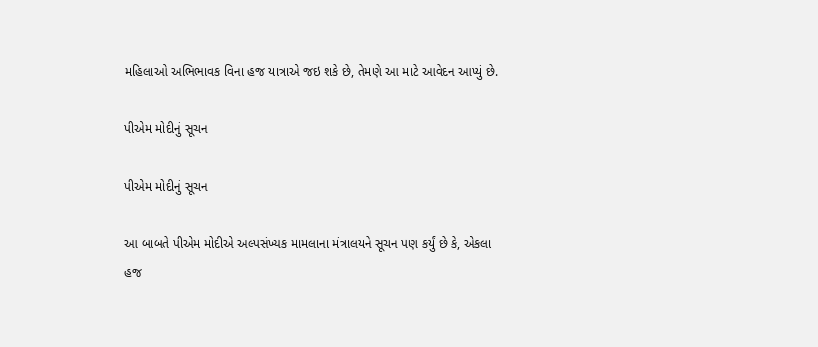મહિલાઓ અભિભાવક વિના હજ યાત્રાએ જઇ શકે છે, તેમણે આ માટે આવેદન આપ્યું છે.

પીએમ મોદીનું સૂચન

પીએમ મોદીનું સૂચન

આ બાબતે પીએમ મોદીએ અલ્પસંખ્યક મામલાના મંત્રાલયને સૂચન પણ કર્યું છે કે, એકલા હજ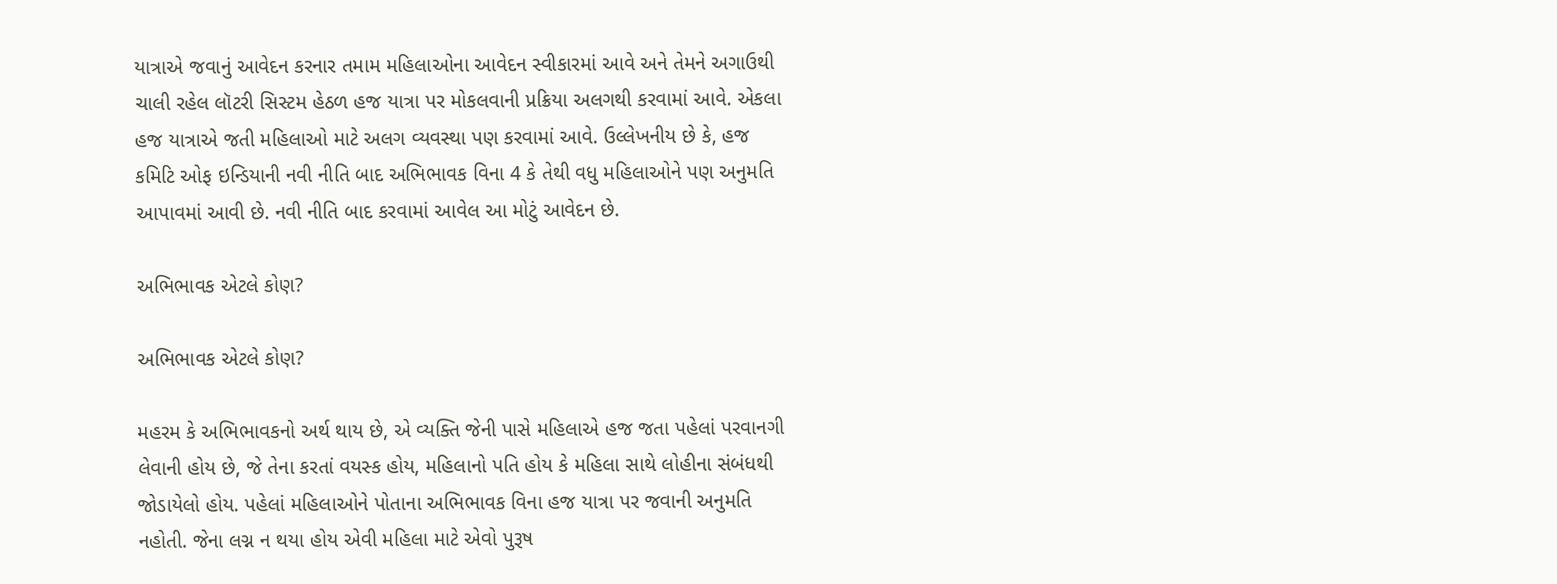યાત્રાએ જવાનું આવેદન કરનાર તમામ મહિલાઓના આવેદન સ્વીકારમાં આવે અને તેમને અગાઉથી ચાલી રહેલ લૉટરી સિસ્ટમ હેઠળ હજ યાત્રા પર મોકલવાની પ્રક્રિયા અલગથી કરવામાં આવે. એકલા હજ યાત્રાએ જતી મહિલાઓ માટે અલગ વ્યવસ્થા પણ કરવામાં આવે. ઉલ્લેખનીય છે કે, હજ કમિટિ ઓફ ઇન્ડિયાની નવી નીતિ બાદ અભિભાવક વિના 4 કે તેથી વધુ મહિલાઓને પણ અનુમતિ આપાવમાં આવી છે. નવી નીતિ બાદ કરવામાં આવેલ આ મોટું આવેદન છે.

અભિભાવક એટલે કોણ?

અભિભાવક એટલે કોણ?

મહરમ કે અભિભાવકનો અર્થ થાય છે, એ વ્યક્તિ જેની પાસે મહિલાએ હજ જતા પહેલાં પરવાનગી લેવાની હોય છે, જે તેના કરતાં વયસ્ક હોય, મહિલાનો પતિ હોય કે મહિલા સાથે લોહીના સંબંધથી જોડાયેલો હોય. પહેલાં મહિલાઓને પોતાના અભિભાવક વિના હજ યાત્રા પર જવાની અનુમતિ નહોતી. જેના લગ્ન ન થયા હોય એવી મહિલા માટે એવો પુરૂષ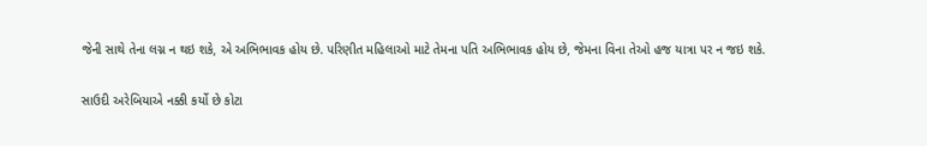જેની સાથે તેના લગ્ન ન થઇ શકે, એ અભિભાવક હોય છે. પરિણીત મહિલાઓ માટે તેમના પતિ અભિભાવક હોય છે, જેમના વિના તેઓ હજ યાત્રા પર ન જઇ શકે.

સાઉદી અરેબિયાએ નક્કી કર્યો છે કોટા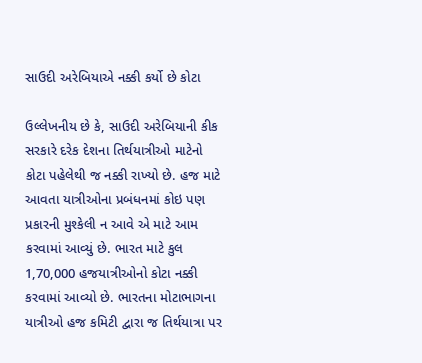સાઉદી અરેબિયાએ નક્કી કર્યો છે કોટા

ઉલ્લેખનીય છે કે, સાઉદી અરેબિયાની કીક સરકારે દરેક દેશના તિર્થયાત્રીઓ માટેનો કોટા પહેલેથી જ નક્કી રાખ્યો છે. હજ માટે આવતા યાત્રીઓના પ્રબંધનમાં કોઇ પણ પ્રકારની મુશ્કેલી ન આવે એ માટે આમ કરવામાં આવ્યું છે. ભારત માટે કુલ 1,70,000 હજયાત્રીઓનો કોટા નક્કી કરવામાં આવ્યો છે. ભારતના મોટાભાગના યાત્રીઓ હજ કમિટી દ્વારા જ તિર્થયાત્રા પર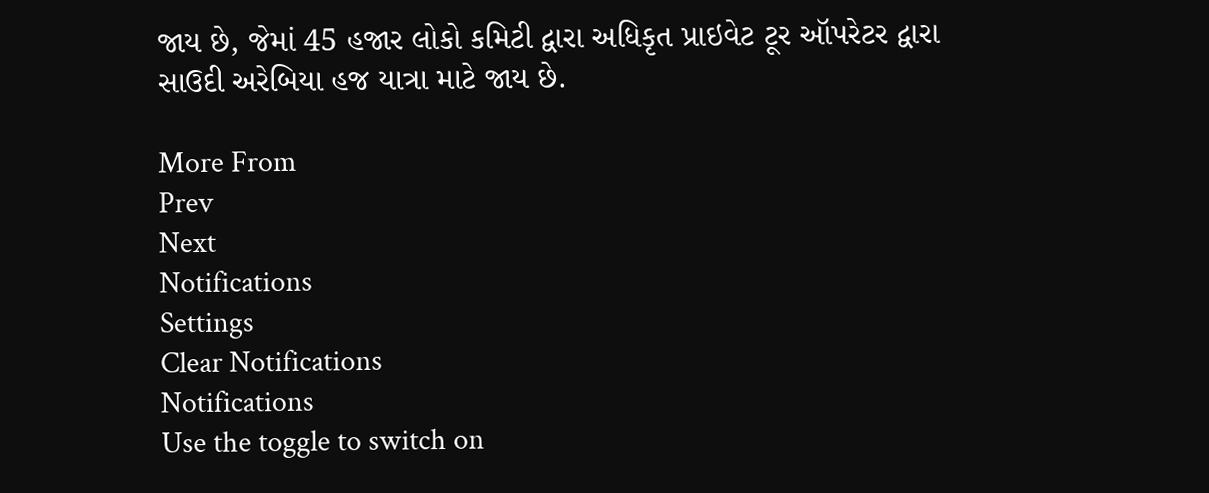જાય છે, જેમાં 45 હજાર લોકો કમિટી દ્વારા અધિકૃત પ્રાઇવેટ ટૂર ઑપરેટર દ્વારા સાઉદી અરેબિયા હજ યાત્રા માટે જાય છે.

More From
Prev
Next
Notifications
Settings
Clear Notifications
Notifications
Use the toggle to switch on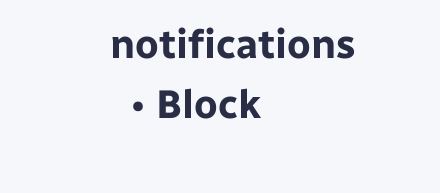notifications
  • Block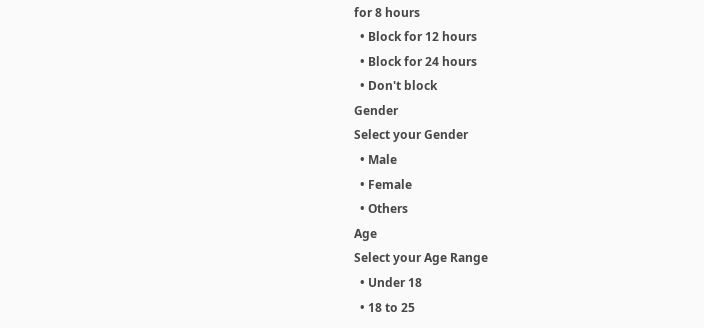for 8 hours
  • Block for 12 hours
  • Block for 24 hours
  • Don't block
Gender
Select your Gender
  • Male
  • Female
  • Others
Age
Select your Age Range
  • Under 18
  • 18 to 25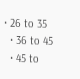• 26 to 35
  • 36 to 45
  • 45 to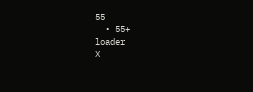55
  • 55+
loader
X